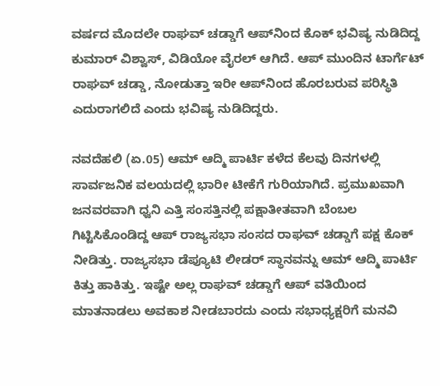ವರ್ಷದ ಮೊದಲೇ ರಾಘವ್ ಚಡ್ಡಾಗೆ ಆಪ್‌ನಿಂದ ಕೊಕ್ ಭವಿಷ್ಯ ನುಡಿದಿದ್ದ ಕುಮಾರ್ ವಿಶ್ವಾಸ್, ವಿಡಿಯೋ ವೈರಲ್ ಆಗಿದೆ. ಆಪ್ ಮುಂದಿನ ಟಾರ್ಗೆಟ್ ರಾಘವ್ ಚಡ್ಡಾ, ನೋಡುತ್ತಾ ಇರೀ ಆಪ್‌ನಿಂದ ಹೊರಬರುವ ಪರಿಸ್ಥಿತಿ ಎದುರಾಗಲಿದೆ ಎಂದು ಭವಿಷ್ಯ ನುಡಿದಿದ್ದರು.

ನವದೆಹಲಿ (ಏ.05) ಆಮ್ ಆದ್ಮಿ ಪಾರ್ಟಿ ಕಳೆದ ಕೆಲವು ದಿನಗಳಲ್ಲಿ ಸಾರ್ವಜನಿಕ ವಲಯದಲ್ಲಿ ಭಾರೀ ಟೀಕೆಗೆ ಗುರಿಯಾಗಿದೆ. ಪ್ರಮುಖವಾಗಿ ಜನವರವಾಗಿ ಧ್ವನಿ ಎತ್ತಿ ಸಂಸತ್ತಿನಲ್ಲಿ ಪಕ್ಷಾತೀತವಾಗಿ ಬೆಂಬಲ ಗಿಟ್ಟಿಸಿಕೊಂಡಿದ್ದ ಆಪ್ ರಾಜ್ಯಸಭಾ ಸಂಸದ ರಾಘವ್ ಚಡ್ಡಾಗೆ ಪಕ್ಷ ಕೊಕ್ ನೀಡಿತ್ತು. ರಾಜ್ಯಸಭಾ ಡೆಪ್ಯೂಟಿ ಲೀಡರ್ ಸ್ಥಾನವನ್ನು ಆಮ್ ಆದ್ಮಿ ಪಾರ್ಟಿ ಕಿತ್ತು ಹಾಕಿತ್ತು. ಇಷ್ಟೇ ಅಲ್ಲ ರಾಘವ್ ಚಡ್ಡಾಗೆ ಆಪ್ ವತಿಯಿಂದ ಮಾತನಾಡಲು ಅವಕಾಶ ನೀಡಬಾರದು ಎಂದು ಸಭಾಧ್ಯಕ್ಷರಿಗೆ ಮನವಿ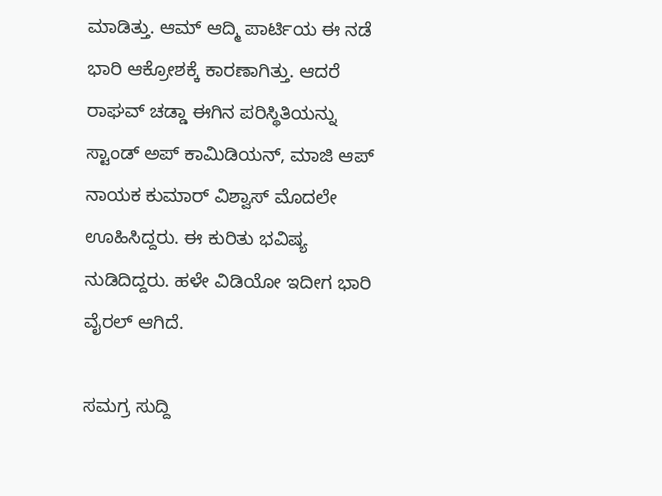ಮಾಡಿತ್ತು. ಆಮ್ ಆದ್ಮಿ ಪಾರ್ಟಿಯ ಈ ನಡೆ ಭಾರಿ ಆಕ್ರೋಶಕ್ಕೆ ಕಾರಣಾಗಿತ್ತು. ಆದರೆ ರಾಘವ್ ಚಡ್ಡಾ ಈಗಿನ ಪರಿಸ್ಥಿತಿಯನ್ನು ಸ್ಟಾಂಡ್ ಅಪ್ ಕಾಮಿಡಿಯನ್, ಮಾಜಿ ಆಪ್ ನಾಯಕ ಕುಮಾರ್ ವಿಶ್ವಾಸ್ ಮೊದಲೇ ಊಹಿಸಿದ್ದರು. ಈ ಕುರಿತು ಭವಿಷ್ಯ ನುಡಿದಿದ್ದರು. ಹಳೇ ವಿಡಿಯೋ ಇದೀಗ ಭಾರಿ ವೈರಲ್ ಆಗಿದೆ.

ಸಮಗ್ರ ಸುದ್ದಿ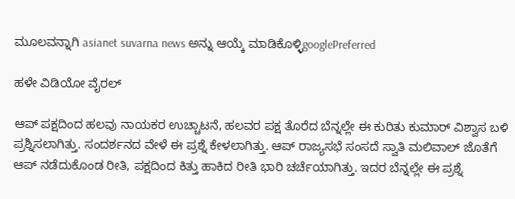ಮೂಲವನ್ನಾಗಿ asianet suvarna news ಅನ್ನು ಆಯ್ಕೆ ಮಾಡಿಕೊಳ್ಳಿgooglePreferred

ಹಳೇ ವಿಡಿಯೋ ವೈರಲ್

ಆಪ್ ಪಕ್ಷದಿಂದ ಹಲವು ನಾಯಕರ ಉಚ್ಚಾಟನೆ, ಹಲವರ ಪಕ್ಷ ತೊರೆದ ಬೆನ್ನಲ್ಲೇ ಈ ಕುರಿತು ಕುಮಾರ್ ವಿಶ್ವಾಸ ಬಳಿ ಪ್ರಶ್ನಿಸಲಾಗಿತ್ತು. ಸಂದರ್ಶನದ ವೇಳೆ ಈ ಪ್ರಶ್ನೆ ಕೇಳಲಾಗಿತ್ತು. ಆಪ್ ರಾಜ್ಯಸಭೆ ಸಂಸದೆ ಸ್ವಾತಿ ಮಲಿವಾಲ್ ಜೊತೆಗೆ ಆಪ್ ನಡೆದುಕೊಂಡ ರೀತಿ, ಪಕ್ಷದಿಂದ ಕಿತ್ತು ಹಾಕಿದ ರೀತಿ ಭಾರಿ ಚರ್ಚೆಯಾಗಿತ್ತು. ಇದರ ಬೆನ್ನಲ್ಲೇ ಈ ಪ್ರಶ್ನೆ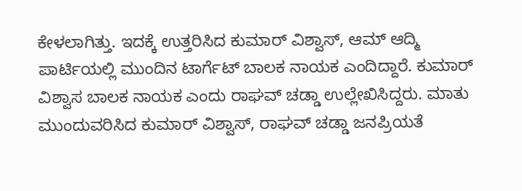ಕೇಳಲಾಗಿತ್ತು. ಇದಕ್ಕೆ ಉತ್ತರಿಸಿದ ಕುಮಾರ್ ವಿಶ್ವಾಸ್, ಆಮ್ ಆದ್ಮಿ ಪಾರ್ಟಿಯಲ್ಲಿ ಮುಂದಿನ ಟಾರ್ಗೆಟ್ ಬಾಲಕ ನಾಯಕ ಎಂದಿದ್ದಾರೆ. ಕುಮಾರ್ ವಿಶ್ವಾಸ ಬಾಲಕ ನಾಯಕ ಎಂದು ರಾಘವ್ ಚಡ್ಡಾ ಉಲ್ಲೇಖಿಸಿದ್ದರು. ಮಾತು ಮುಂದುವರಿಸಿದ ಕುಮಾರ್ ವಿಶ್ವಾಸ್, ರಾಘವ್ ಚಡ್ಡಾ ಜನಪ್ರಿಯತೆ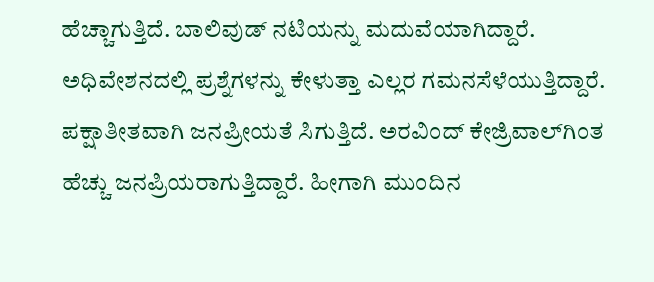ಹೆಚ್ಚಾಗುತ್ತಿದೆ. ಬಾಲಿವುಡ್ ನಟಿಯನ್ನು ಮದುವೆಯಾಗಿದ್ದಾರೆ. ಅಧಿವೇಶನದಲ್ಲಿ ಪ್ರಶ್ನೆಗಳನ್ನು ಕೇಳುತ್ತಾ ಎಲ್ಲರ ಗಮನಸೆಳೆಯುತ್ತಿದ್ದಾರೆ. ಪಕ್ಷಾತೀತವಾಗಿ ಜನಪ್ರೀಯತೆ ಸಿಗುತ್ತಿದೆ. ಅರವಿಂದ್ ಕೇಜ್ರಿವಾಲ್‌ಗಿಂತ ಹೆಚ್ಚು ಜನಪ್ರಿಯರಾಗುತ್ತಿದ್ದಾರೆ. ಹೀಗಾಗಿ ಮುಂದಿನ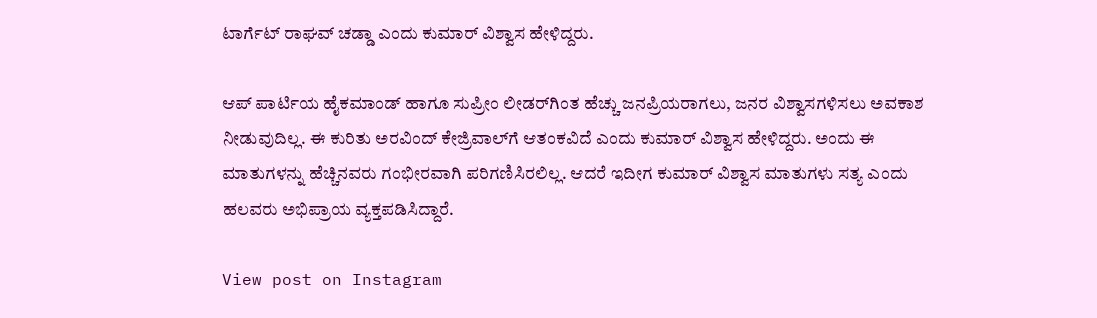ಟಾರ್ಗೆಟ್ ರಾಘವ್ ಚಡ್ಡಾ ಎಂದು ಕುಮಾರ್ ವಿಶ್ವಾಸ ಹೇಳಿದ್ದರು.

ಆಪ್ ಪಾರ್ಟಿಯ ಹೈಕಮಾಂಡ್ ಹಾಗೂ ಸುಪ್ರೀಂ ಲೀಡರ್‌ಗಿಂತ ಹೆಚ್ಚು ಜನಪ್ರಿಯರಾಗಲು, ಜನರ ವಿಶ್ವಾಸಗಳಿಸಲು ಅವಕಾಶ ನೀಡುವುದಿಲ್ಲ. ಈ ಕುರಿತು ಅರವಿಂದ್ ಕೇಜ್ರಿವಾಲ್‌ಗೆ ಆತಂಕವಿದೆ ಎಂದು ಕುಮಾರ್ ವಿಶ್ವಾಸ ಹೇಳಿದ್ದರು. ಅಂದು ಈ ಮಾತುಗಳನ್ನು ಹೆಚ್ಚಿನವರು ಗಂಭೀರವಾಗಿ ಪರಿಗಣಿಸಿರಲಿಲ್ಲ. ಆದರೆ ಇದೀಗ ಕುಮಾರ್ ವಿಶ್ವಾಸ ಮಾತುಗಳು ಸತ್ಯ ಎಂದು ಹಲವರು ಅಭಿಪ್ರಾಯ ವ್ಯಕ್ತಪಡಿಸಿದ್ದಾರೆ.

View post on Instagram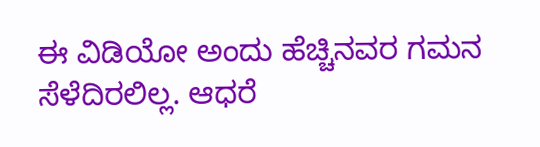ಈ ವಿಡಿಯೋ ಅಂದು ಹೆಚ್ಚಿನವರ ಗಮನ ಸೆಳೆದಿರಲಿಲ್ಲ. ಆಧರೆ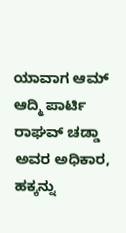ಯಾವಾಗ ಆಮ್ ಆದ್ಮಿ ಪಾರ್ಟಿ ರಾಘವ್ ಚಡ್ಡಾ ಅವರ ಅಧಿಕಾರ, ಹಕ್ಕನ್ನು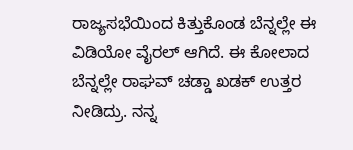ರಾಜ್ಯಸಭೆಯಿಂದ ಕಿತ್ತುಕೊಂಡ ಬೆನ್ನಲ್ಲೇ ಈ ವಿಡಿಯೋ ವೈರಲ್ ಆಗಿದೆ. ಈ ಕೋಲಾದ ಬೆನ್ನಲ್ಲೇ ರಾಘವ್ ಚಡ್ಡಾ ಖಡಕ್ ಉತ್ತರ ನೀಡಿದ್ರು. ನನ್ನ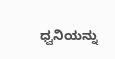ಧ್ವನಿಯನ್ನು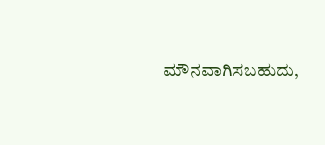ಮೌನವಾಗಿಸಬಹುದು,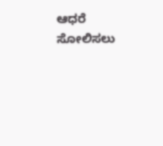ಆಧರೆ ಸೋಲಿಸಲು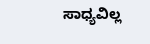ಸಾಧ್ಯವಿಲ್ಲ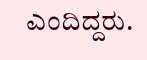ಎಂದಿದ್ದರು.